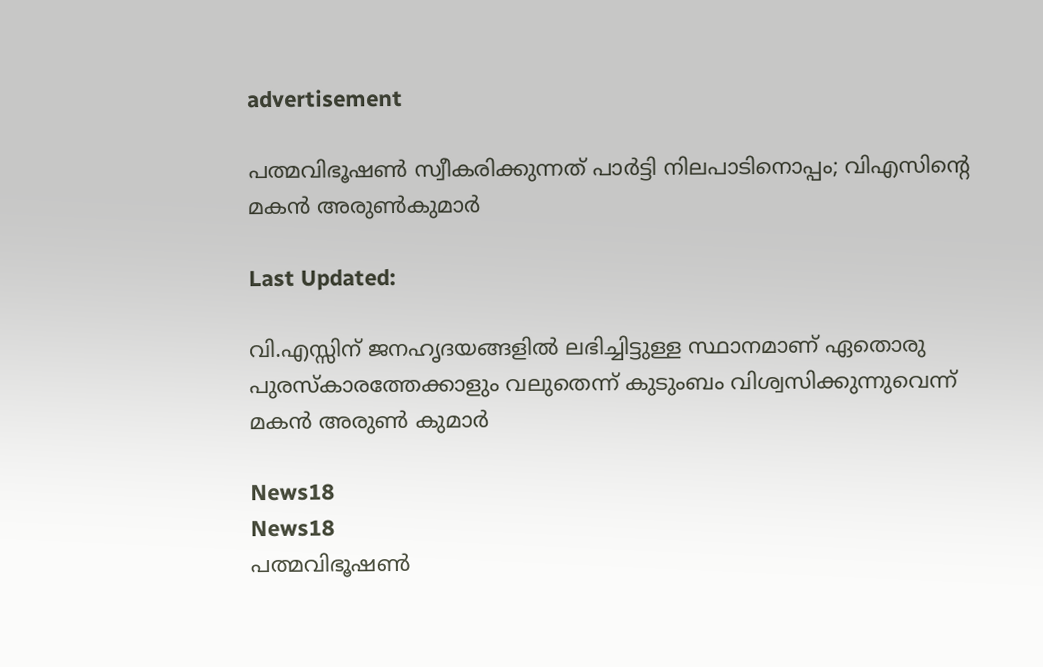advertisement

പത്മവിഭൂഷൺ സ്വീകരിക്കുന്നത് പാർട്ടി നിലപാടിനൊപ്പം; വിഎസിന്റെ മകൻ അരുൺകുമാർ

Last Updated:

വി.എസ്സിന് ജനഹൃദയങ്ങളിൽ ലഭിച്ചിട്ടുള്ള സ്ഥാനമാണ് ഏതൊരു പുരസ്കാരത്തേക്കാളും വലുതെന്ന് കുടുംബം വിശ്വസിക്കുന്നുവെന്ന് മകൻ അരുൺ കുമാർ

News18
News18
പത്മവിഭൂഷൺ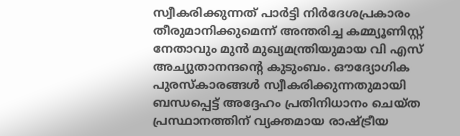സ്വീകരിക്കുന്നത് പാര്‍ട്ടി നിര്‍ദേശപ്രകാരം തീരുമാനിക്കുമെന്ന് അന്തരിച്ച കമ്മ്യൂണിസ്റ്റ് നേതാവും മുന്‍ മുഖ്യമന്ത്രിയുമായ വി എസ് അച്യുതാനന്ദന്റെ കുടുംബം. ഔദ്യോഗിക പുരസ്കാരങ്ങൾ സ്വീകരിക്കുന്നതുമായി ബന്ധപ്പെട്ട് അദ്ദേഹം പ്രതിനിധാനം ചെയ്ത പ്രസ്ഥാനത്തിന് വ്യക്തമായ രാഷ്ട്രീയ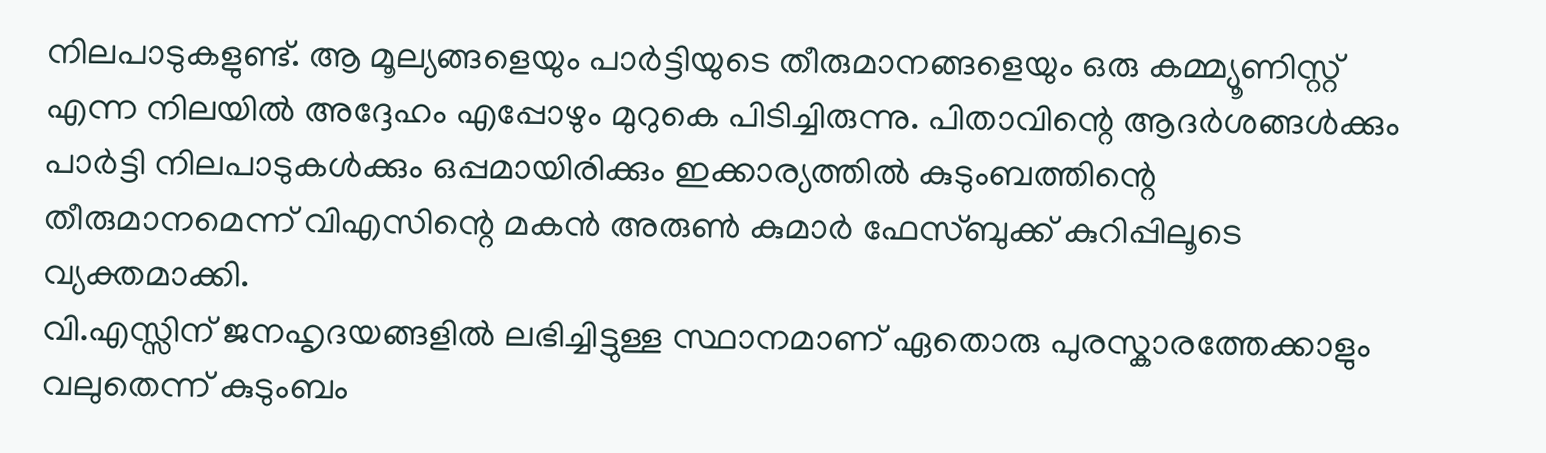നിലപാടുകളുണ്ട്. ആ മൂല്യങ്ങളെയും പാർട്ടിയുടെ തീരുമാനങ്ങളെയും ഒരു കമ്മ്യൂണിസ്റ്റ് എന്ന നിലയിൽ അദ്ദേഹം എപ്പോഴും മുറുകെ പിടിച്ചിരുന്നു. പിതാവിന്റെ ആദർശങ്ങൾക്കും പാർട്ടി നിലപാടുകൾക്കും ഒപ്പമായിരിക്കും ഇക്കാര്യത്തിൽ കുടുംബത്തിന്റെ തീരുമാനമെന്ന് വിഎസിന്റെ മകൻ അരുൺ കുമാർ ഫേസ്ബുക്ക് കുറിപ്പിലൂടെ വ്യക്തമാക്കി.
വി.എസ്സിന് ജനഹൃദയങ്ങളിൽ ലഭിച്ചിട്ടുള്ള സ്ഥാനമാണ് ഏതൊരു പുരസ്കാരത്തേക്കാളും വലുതെന്ന് കുടുംബം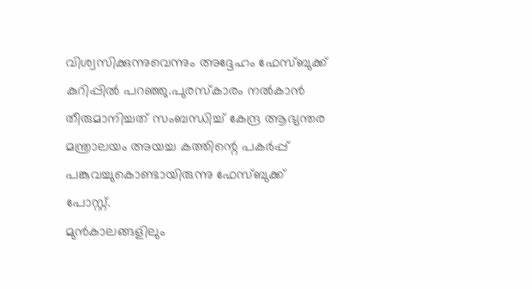വിശ്വസിക്കുന്നുവെന്നും അദ്ദേഹം ഫേസ്ബുക്ക് കുറിപ്പിൽ പറഞ്ഞു.പുരസ്‌കാരം നല്‍കാന്‍ തീരുമാനിച്ചത് സംബന്ധിച്ച് കേന്ദ്ര ആഭ്യന്തര മന്ത്രാലയം അയച്ച കത്തിന്റെ പകര്‍പ്പ് പങ്കുവച്ചുകൊണ്ടായിരുന്നു ഫേസ്ബുക്ക് പോസ്റ്റ്.
മുൻകാലങ്ങളിലും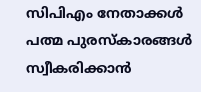സിപിഎം നേതാക്കൾ പത്മ പുരസ്‌കാരങ്ങൾ സ്വീകരിക്കാൻ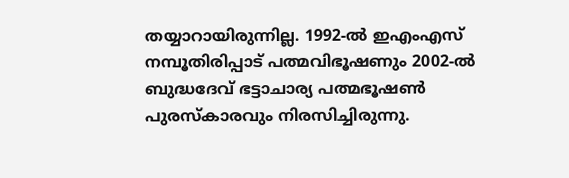തയ്യാറായിരുന്നില്ല. 1992-ൽ ഇഎംഎസ് നമ്പൂതിരിപ്പാട് പത്മവിഭൂഷണും 2002-ൽ ബുദ്ധദേവ് ഭട്ടാചാര്യ പത്മഭൂഷൺ പുരസ്‌കാരവും നിരസിച്ചിരുന്നു.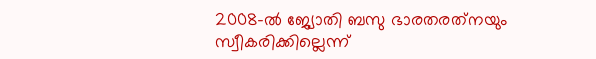2008-ൽ ജ്യോതി ബസു ഭാരതരത്‌നയും സ്വീകരിക്കില്ലെന്ന്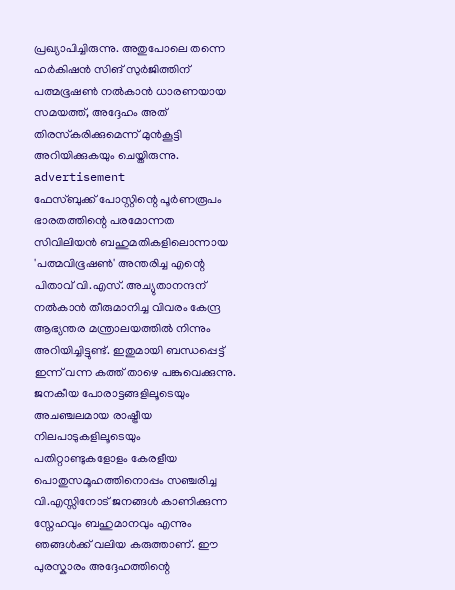പ്രഖ്യാപിച്ചിരുന്നു. അതുപോലെ തന്നെ ഹർകിഷൻ സിങ് സുർജിത്തിന് പത്മഭൂഷൺ നൽകാൻ ധാരണയായ സമയത്ത്, അദ്ദേഹം അത് തിരസ്‌കരിക്കുമെന്ന് മുൻകൂട്ടി അറിയിക്കുകയും ചെയ്തിരുന്നു.
advertisement
ഫേസ്ബുക്ക് പോസ്റ്റിന്റെ പൂർണരൂപം
ഭാരതത്തിന്റെ പരമോന്നത സിവിലിയൻ ബഹുമതികളിലൊന്നായ 'പത്മവിഭൂഷൺ' അന്തരിച്ച എന്റെ പിതാവ് വി.എസ്. അച്യുതാനന്ദന് നൽകാൻ തീരുമാനിച്ച വിവരം കേന്ദ്ര ആഭ്യന്തര മന്ത്രാലയത്തിൽ നിന്നും അറിയിച്ചിട്ടുണ്ട്. ഇതുമായി ബന്ധപ്പെട്ട്‌ ഇന്ന് വന്ന കത്ത് താഴെ പങ്കുവെക്കുന്നു.
ജനകീയ പോരാട്ടങ്ങളിലൂടെയും അചഞ്ചലമായ രാഷ്ട്രീയ നിലപാടുകളിലൂടെയും പതിറ്റാണ്ടുകളോളം കേരളീയ പൊതുസമൂഹത്തിനൊപ്പം സഞ്ചരിച്ച വി.എസ്സിനോട് ജനങ്ങൾ കാണിക്കുന്ന സ്നേഹവും ബഹുമാനവും എന്നും ഞങ്ങൾക്ക് വലിയ കരുത്താണ്. ഈ പുരസ്കാരം അദ്ദേഹത്തിന്റെ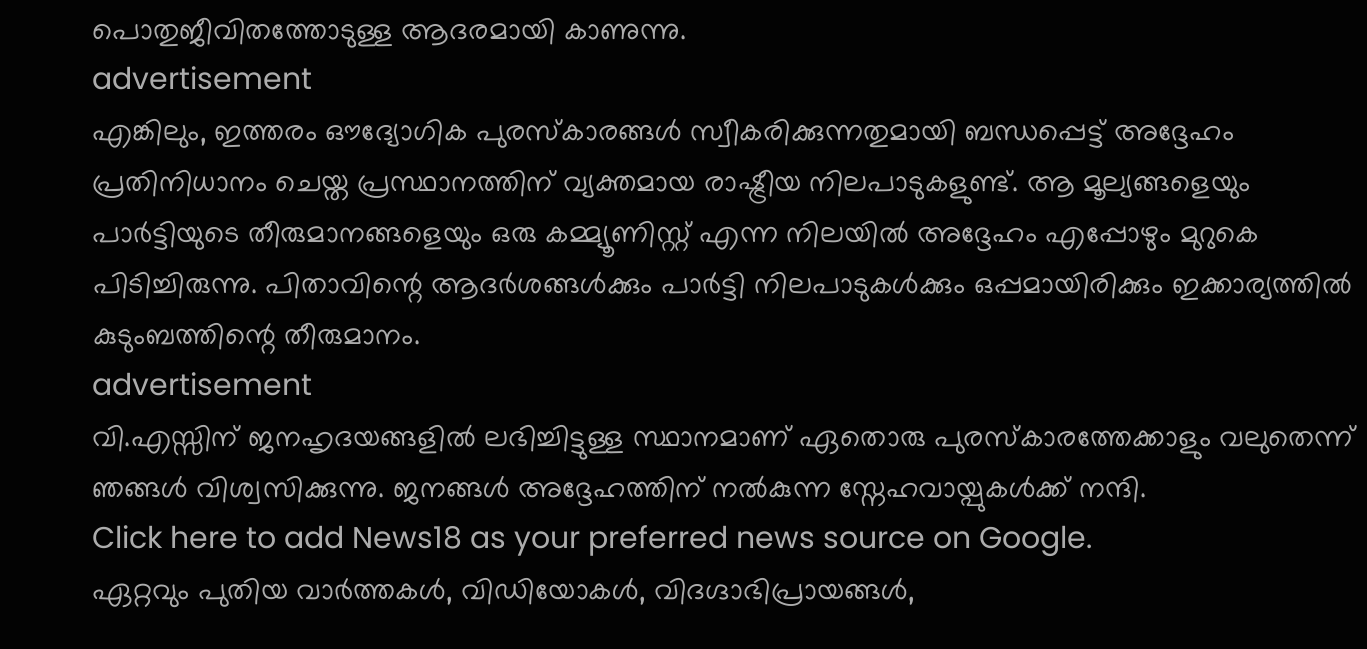പൊതുജീവിതത്തോടുള്ള ആദരമായി കാണുന്നു.
advertisement
എങ്കിലും, ഇത്തരം ഔദ്യോഗിക പുരസ്കാരങ്ങൾ സ്വീകരിക്കുന്നതുമായി ബന്ധപ്പെട്ട് അദ്ദേഹം പ്രതിനിധാനം ചെയ്ത പ്രസ്ഥാനത്തിന് വ്യക്തമായ രാഷ്ട്രീയ നിലപാടുകളുണ്ട്. ആ മൂല്യങ്ങളെയും പാർട്ടിയുടെ തീരുമാനങ്ങളെയും ഒരു കമ്മ്യൂണിസ്റ്റ് എന്ന നിലയിൽ അദ്ദേഹം എപ്പോഴും മുറുകെ പിടിച്ചിരുന്നു. പിതാവിന്റെ ആദർശങ്ങൾക്കും പാർട്ടി നിലപാടുകൾക്കും ഒപ്പമായിരിക്കും ഇക്കാര്യത്തിൽ കുടുംബത്തിന്റെ തീരുമാനം.
advertisement
വി.എസ്സിന് ജനഹൃദയങ്ങളിൽ ലഭിച്ചിട്ടുള്ള സ്ഥാനമാണ് ഏതൊരു പുരസ്കാരത്തേക്കാളും വലുതെന്ന് ഞങ്ങൾ വിശ്വസിക്കുന്നു. ജനങ്ങൾ അദ്ദേഹത്തിന് നൽകുന്ന സ്നേഹവായ്പുകൾക്ക് നന്ദി.
Click here to add News18 as your preferred news source on Google.
ഏറ്റവും പുതിയ വാർത്തകൾ, വിഡിയോകൾ, വിദഗ്ദാഭിപ്രായങ്ങൾ,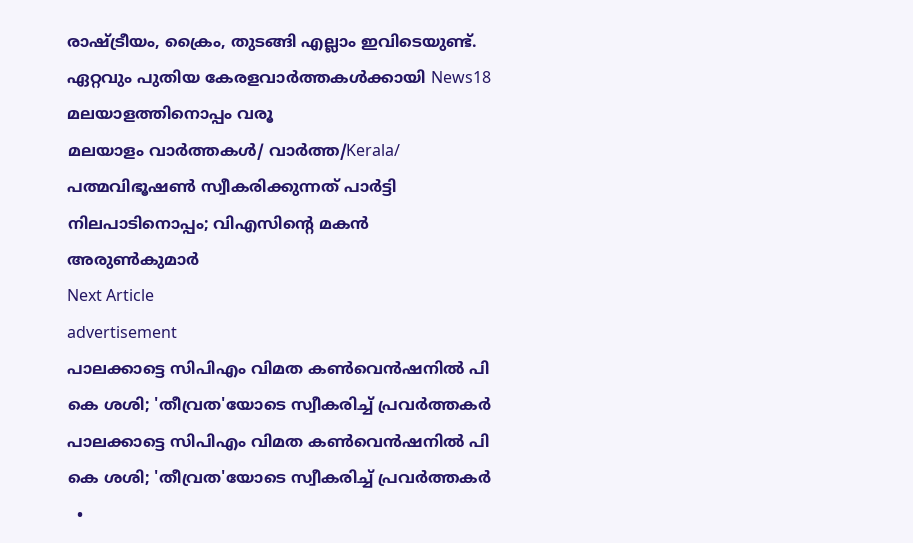രാഷ്ട്രീയം, ക്രൈം, തുടങ്ങി എല്ലാം ഇവിടെയുണ്ട്. ഏറ്റവും പുതിയ കേരളവാർത്തകൾക്കായി News18 മലയാളത്തിനൊപ്പം വരൂ
മലയാളം വാർത്തകൾ/ വാർത്ത/Kerala/
പത്മവിഭൂഷൺ സ്വീകരിക്കുന്നത് പാർട്ടി നിലപാടിനൊപ്പം; വിഎസിന്റെ മകൻ അരുൺകുമാർ
Next Article
advertisement
പാലക്കാട്ടെ സിപിഎം വിമത കൺവെൻഷനിൽ പി കെ ശശി; 'തീവ്രത'യോടെ സ്വീകരിച്ച് പ്രവർത്തകർ
പാലക്കാട്ടെ സിപിഎം വിമത കൺവെൻഷനിൽ പി കെ ശശി; 'തീവ്രത'യോടെ സ്വീകരിച്ച് പ്രവർത്തകർ
  •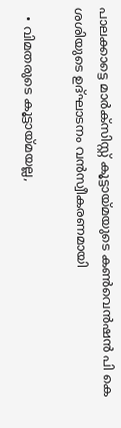പാലക്കാട്ടെ മാർക്‌സിസ്റ്റ് കൂട്ടായ്മയുടെ കൺവെൻഷൻ പി കെ ശശിയുടെ ഉദ്ഘാടനം വൻസ്വീകരണമായി

  • വിമതരുടെ കൂട്ടായ്മയല്ല,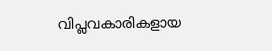വിപ്ലവകാരികളായ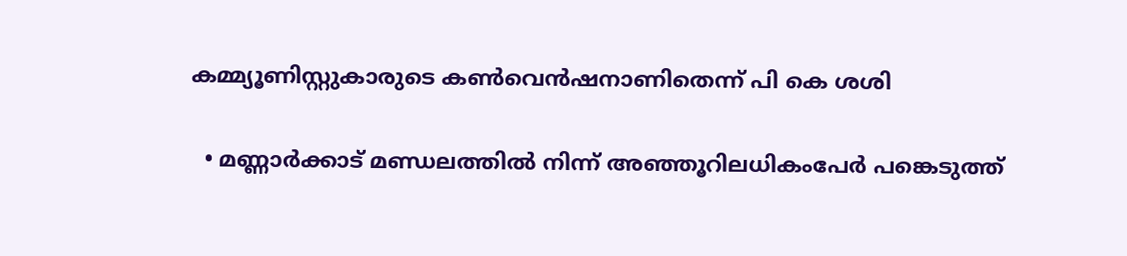കമ്മ്യൂണിസ്റ്റുകാരുടെ കൺവെൻഷനാണിതെന്ന് പി കെ ശശി

  • മണ്ണാർക്കാട് മണ്ഡലത്തിൽ നിന്ന് അഞ്ഞൂറിലധികംപേർ പങ്കെടുത്ത്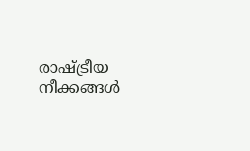രാഷ്ട്രീയ നീക്കങ്ങൾ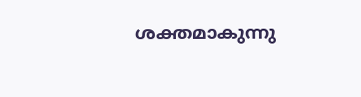ശക്തമാകുന്നു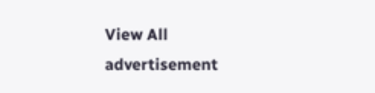View All
advertisement